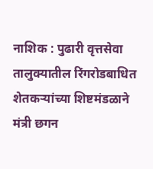नाशिक : पुढारी वृत्तसेवा
तालुक्यातील रिंगरोडबाधित शेतकऱ्यांच्या शिष्टमंडळाने मंत्री छगन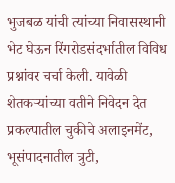भुजबळ यांची त्यांच्या निवासस्थानी भेट घेऊन रिंगरोडसंदर्भातील विविध प्रश्नांवर चर्चा केली. यावेळी शेतकऱ्यांच्या वतीने निवेदन देत प्रकल्पातील चुकीचे अलाइनमेंट, भूसंपादनातील त्रुटी,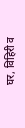घर, विहिरी व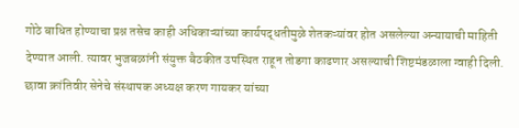गोठे बाधित होण्याचा प्रश्न तसेच काही अधिकाऱ्यांच्या कार्यपद्धतीमुळे शेतकऱ्यांवर होत असलेल्या अन्यायाची माहिती देण्यात आली. त्यावर भुजबळांनी संयुक्त बैठकीत उपस्थित राहून तोडगा काढणार असल्याची शिष्टमंडळाला ग्वाही दिली.
छावा क्रांतिवीर सेनेचे संस्थापक अध्यक्ष करण गायकर यांच्या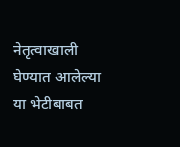नेतृत्वाखाली घेण्यात आलेल्या या भेटीबाबत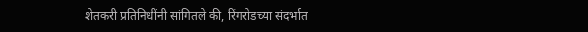शेतकरी प्रतिनिधींनी सांगितले की, रिंगरोडच्या संदर्भात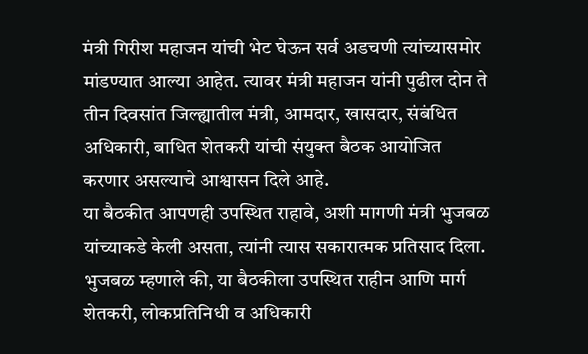मंत्री गिरीश महाजन यांची भेट घेऊन सर्व अडचणी त्यांच्यासमोर मांडण्यात आल्या आहेत. त्यावर मंत्री महाजन यांनी पुढील दोन ते तीन दिवसांत जिल्ह्यातील मंत्री, आमदार, खासदार, संबंधित अधिकारी, बाधित शेतकरी यांची संयुक्त बैठक आयोजित करणार असल्याचे आश्वासन दिले आहे.
या बैठकीत आपणही उपस्थित राहावे, अशी मागणी मंत्री भुजबळ यांच्याकडे केली असता, त्यांनी त्यास सकारात्मक प्रतिसाद दिला. भुजबळ म्हणाले की, या बैठकीला उपस्थित राहीन आणि मार्ग शेतकरी, लोकप्रतिनिधी व अधिकारी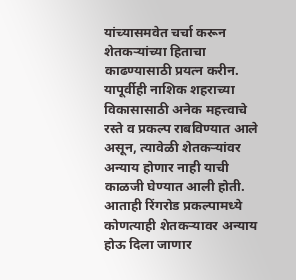यांच्यासमवेत चर्चा करून शेतकऱ्यांच्या हिताचा काढण्यासाठी प्रयत्न करीन. यापूर्वीही नाशिक शहराच्या विकासासाठी अनेक महत्त्वाचे रस्ते व प्रकल्प राबविण्यात आले असून, त्यावेळी शेतकऱ्यांवर अन्याय होणार नाही याची काळजी घेण्यात आली होती.
आताही रिंगरोड प्रकल्पामध्ये कोणत्याही शेतकऱ्यावर अन्याय होऊ दिला जाणार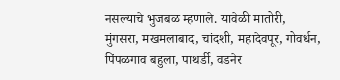नसल्याचे भुजबळ म्हणाले. यावेळी मातोरी, मुंगसरा, मखमलाबाद, चांदशी, महादेवपूर, गोवर्धन, पिंपळगाव बहुला, पाथर्डी, वडनेर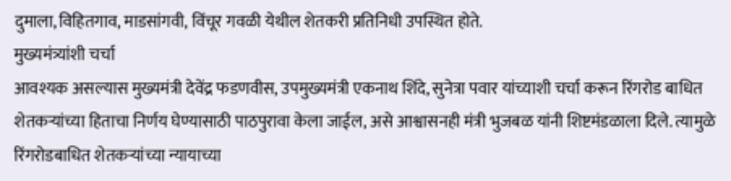दुमाला, विहितगाव, माडसांगवी, विंचूर गवळी येथील शेतकरी प्रतिनिधी उपस्थित होते.
मुख्यमंत्र्यांशी चर्चा
आवश्यक असल्यास मुख्यमंत्री देवेंद्र फडणवीस, उपमुख्यमंत्री एकनाथ शिंदे, सुनेत्रा पवार यांच्याशी चर्चा करून रिंगरोड बाधित शेतकऱ्यांच्या हिताचा निर्णय घेण्यासाठी पाठपुरावा केला जाईल, असे आश्वासनही मंत्री भुजबळ यांनी शिष्टमंडळाला दिले. त्यामुळे रिंगरोडबाधित शेतकऱ्यांच्या न्यायाच्या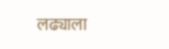लढ्याला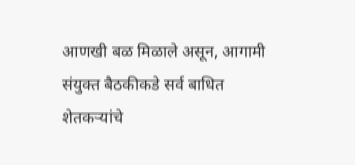आणखी बळ मिळाले असून, आगामी संयुक्त बैठकीकडे सर्व बाधित शेतकऱ्यांचे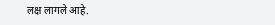लक्ष लागले आहे.